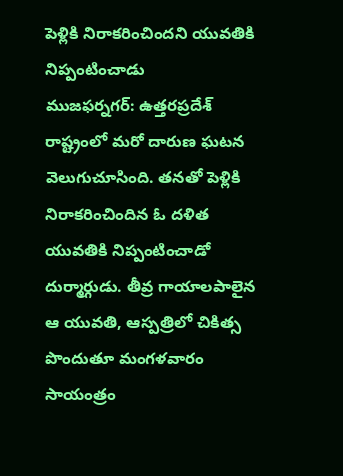పెళ్లికి నిరాకరించిందని యువతికి నిప్పంటించాడు
ముజఫర్నగర్: ఉత్తరప్రదేశ్ రాష్ట్రంలో మరో దారుణ ఘటన వెలుగుచూసింది. తనతో పెళ్లికి నిరాకరించిందిన ఓ దళిత యువతికి నిప్పంటించాడో దుర్మార్గుడు. తీవ్ర గాయాలపాలైన ఆ యువతి, ఆస్పత్రిలో చికిత్స పొందుతూ మంగళవారం సాయంత్రం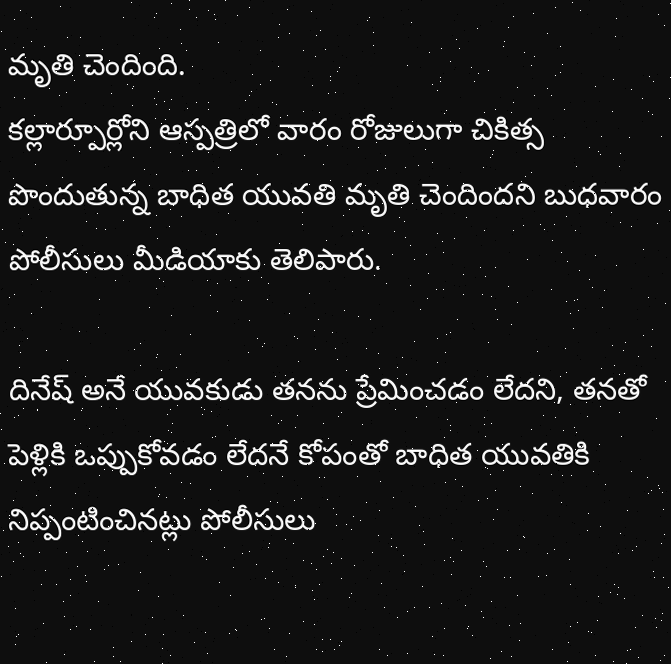మృతి చెందింది.
కల్లార్పూర్లోని ఆస్పత్రిలో వారం రోజులుగా చికిత్స పొందుతున్న బాధిత యువతి మృతి చెందిందని బుధవారం పోలీసులు మీడియాకు తెలిపారు.

దినేష్ అనే యువకుడు తనను ప్రేమించడం లేదని, తనతో పెళ్లికి ఒప్పుకోవడం లేదనే కోపంతో బాధిత యువతికి నిప్పంటించినట్లు పోలీసులు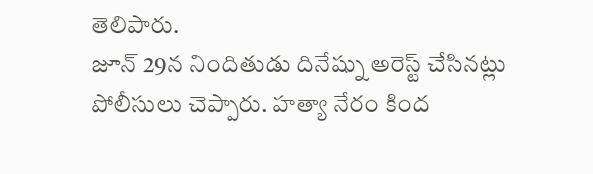తెలిపారు.
జూన్ 29న నిందితుడు దినేష్ను అరెస్ట్ చేసినట్లు పోలీసులు చెప్పారు. హత్యా నేరం కింద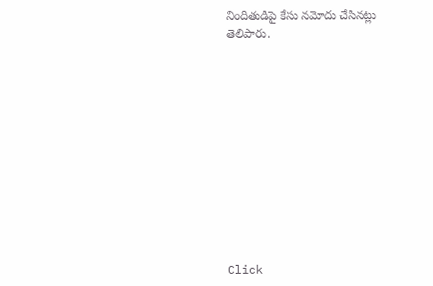నిందితుడిపై కేసు నమోదు చేసినట్లు తెలిపారు.












Click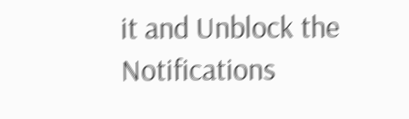it and Unblock the Notifications